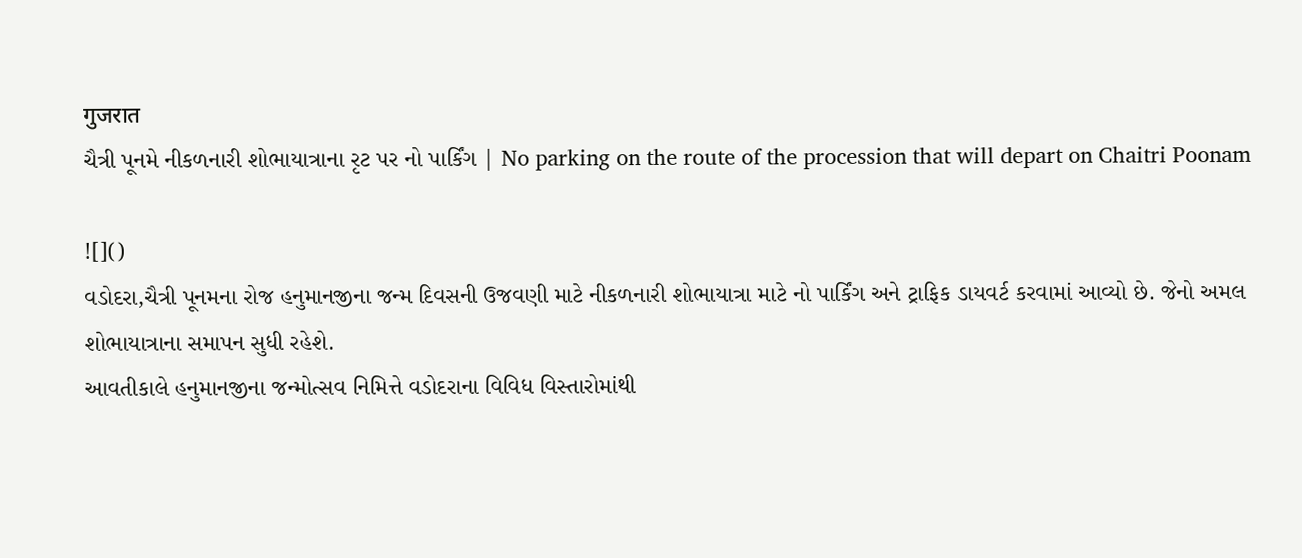गुजरात
ચૈત્રી પૂનમે નીકળનારી શોભાયાત્રાના રૃટ પર નો પાર્કિંગ | No parking on the route of the procession that will depart on Chaitri Poonam

![]()
વડોદરા,ચૈત્રી પૂનમના રોજ હનુમાનજીના જન્મ દિવસની ઉજવણી માટે નીકળનારી શોભાયાત્રા માટે નો પાર્કિંગ અને ટ્રાફિક ડાયવર્ટ કરવામાં આવ્યો છે. જેનો અમલ શોભાયાત્રાના સમાપન સુધી રહેશે.
આવતીકાલે હનુમાનજીના જન્મોત્સવ નિમિત્તે વડોદરાના વિવિધ વિસ્તારોમાંથી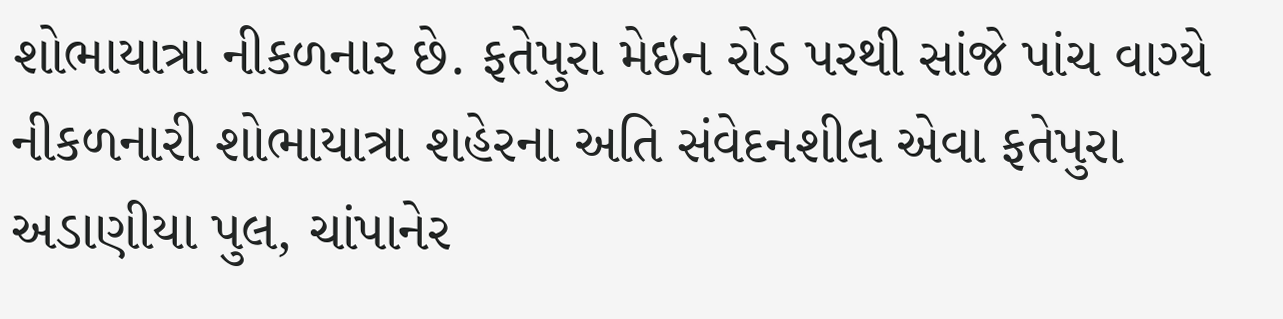શોભાયાત્રા નીકળનાર છે. ફતેપુરા મેઇન રોડ પરથી સાંજે પાંચ વાગ્યે નીકળનારી શોભાયાત્રા શહેરના અતિ સંવેદનશીલ એવા ફતેપુરા અડાણીયા પુલ, ચાંપાનેર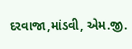દરવાજા,માંડવી, એમ.જી.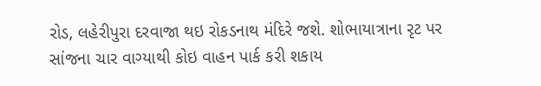રોડ, લહેરીપુરા દરવાજા થઇ રોકડનાથ મંદિરે જશે. શોભાયાત્રાના રૃટ પર સાંજના ચાર વાગ્યાથી કોઇ વાહન પાર્ક કરી શકાય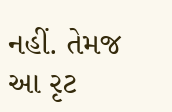નહીં. તેમજ આ રૃટ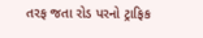તરફ જતા રોડ પરનો ટ્રાફિક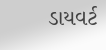ડાયવર્ટ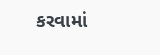કરવામાં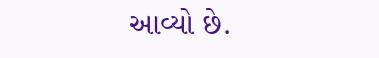આવ્યો છે.